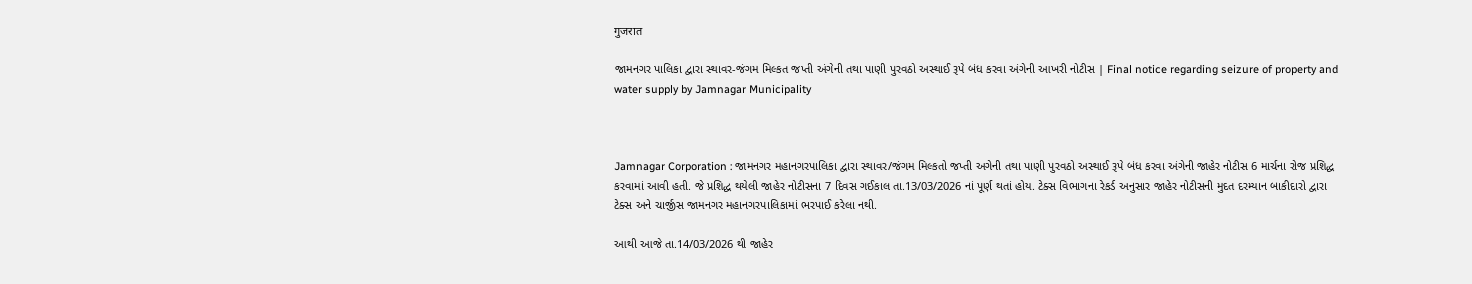गुजरात

જામનગર પાલિકા દ્વારા સ્થાવર-જંગમ મિલ્કત જપ્તી અંગેની તથા પાણી પુરવઠો અસ્થાઈ રૂપે બંધ કરવા અંગેની આખરી નોટીસ | Final notice regarding seizure of property and water supply by Jamnagar Municipality



Jamnagar Corporation : જામનગર મહાનગરપાલિકા દ્વારા સ્થાવર/જંગમ મિલ્કતો જપ્તી અગેની તથા પાણી પુરવઠો અસ્થાઈ રૂપે બંધ કરવા અંગેની જાહેર નોટીસ 6 માર્ચના રોજ પ્રશિદ્ધ કરવામાં આવી હતી. જે પ્રશિદ્ધ થયેલી જાહેર નોટીસના 7 દિવસ ગઈકાલ તા.13/03/2026 નાં પૂર્ણ થતાં હોય. ટેક્સ વિભાગના રેકર્ડ અનુસાર જાહેર નોટીસની મુદત દરમ્યાન બાકીદારો દ્વારા ટેક્સ અને ચાર્જીસ જામનગર મહાનગરપાલિકામાં ભરપાઈ કરેલા નથી.

આથી આજે તા.14/03/2026 થી જાહેર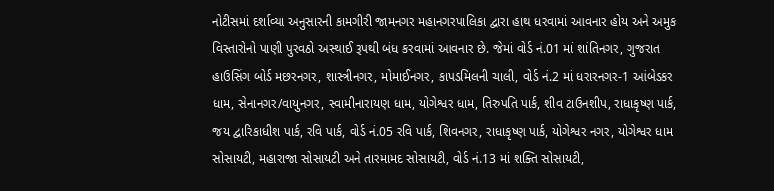નોટીસમાં દર્શાવ્યા અનુસારની કામગીરી જામનગર મહાનગરપાલિકા દ્વારા હાથ ધરવામાં આવનાર હોય અને અમુક વિસ્તારોનો પાણી પુરવઠો અસ્થાઈ રૂપથી બંધ કરવામાં આવનાર છે. જેમાં વોર્ડ નં.01 માં શાંતિનગર, ગુજરાત હાઉસિંગ બોર્ડ મછરનગર, શાસ્ત્રીનગર, મોમાઈનગર, કાપડમિલની ચાલી, વોર્ડ નં.2 માં ધરારનગર-1 આંબેડકર ધામ, સેનાનગર/વાયુનગર, સ્વામીનારાયણ ધામ, યોગેશ્વર ધામ, તિરુપતિ પાર્ક, શીવ ટાઉનશીપ, રાધાકૃષ્ણ પાર્ક, જય દ્વારિકાધીશ પાર્ક, રવિ પાર્ક, વોર્ડ નં.05 રવિ પાર્ક, શિવનગર, રાધાકૃષ્ણ પાર્ક, યોગેશ્વર નગર, યોગેશ્વર ધામ સોસાયટી, મહારાજા સોસાયટી અને તારમામદ સોસાયટી, વોર્ડ નં.13 માં શક્તિ સોસાયટી,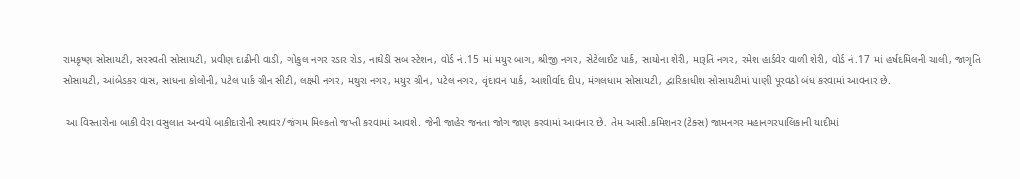રામકૃષ્ણ સોસાયટી, સરસ્વતી સોસાયટી, પ્રવીણ દાઢીની વાડી, ગોકુલ નગર રડાર રોડ, નાઘેડી સબ સ્ટેશન, વોર્ડ નં.15 માં મયુર બાગ, શ્રીજી નગર, સેટેલાઈટ પાર્ક, સાયોના શેરી, મારૂતિ નગર, રમેશ હાર્ડવેર વાળી શેરી, વોર્ડ નં.17 માં હર્ષદમિલની ચાલી, જાગૃતિ સોસાયટી, આંબેડકર વાસ, સાધના કોલોની, પટેલ પાર્ક ગ્રીન સીટી, લક્ષ્મી નગર, મથુરા નગર, મયુર ગ્રીન, પટેલ નગર, વૃંદાવન પાર્ક, આશીર્વાદ દીપ, મંગલધામ સોસાયટી, દ્વારિકાધીશ સોસાયટીમાં પાણી પૂરવઠો બંધ કરવામાં આવનાર છે.

 આ વિસ્તારોના બાકી વેરા વસુલાત અન્વયે બાકીદારોની સ્થાવર/જંગમ મિલ્કતો જપ્તી કરવામાં આવશે. જેની જાહેર જનતા જોગ જાણ કરવામાં આવનાર છે. તેમ આસી.કમિશનર (ટેક્સ) જામનગર મહાનગરપાલિકાની યાદીમાં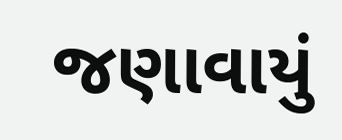જણાવાયું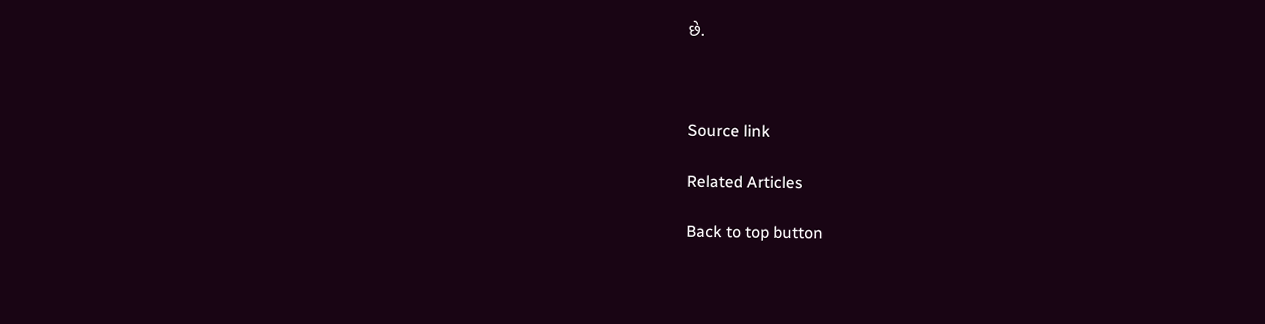છે.



Source link

Related Articles

Back to top button